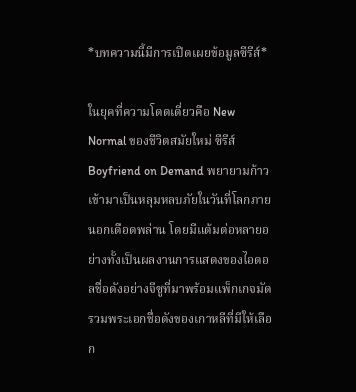*บทความนี้มีการเปิดเผยข้อมูลซีรีส์*

ในยุคที่ความโดดเดี่ยวคือ New Normal ของชีวิตสมัยใหม่ ซีรีส์ Boyfriend on Demand พยายามก้าวเข้ามาเป็นหลุมหลบภัยในวันที่โลกภายนอกเดือดพล่าน โดยมีแต้มต่อหลายอย่างทั้งเป็นผลงานการแสดงของไอดอลชื่อดังอย่างจีซูที่มาพร้อมแพ็กเกจมัดรวมพระเอกชื่อดังของเกาหลีที่มีให้เลือก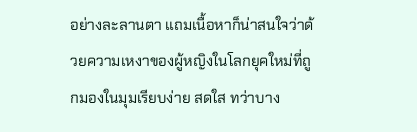อย่างละลานตา แถมเนื้อหาก็น่าสนใจว่าด้วยความเหงาของผู้หญิงในโลกยุคใหม่ที่ถูกมองในมุมเรียบง่าย สดใส ทว่าบาง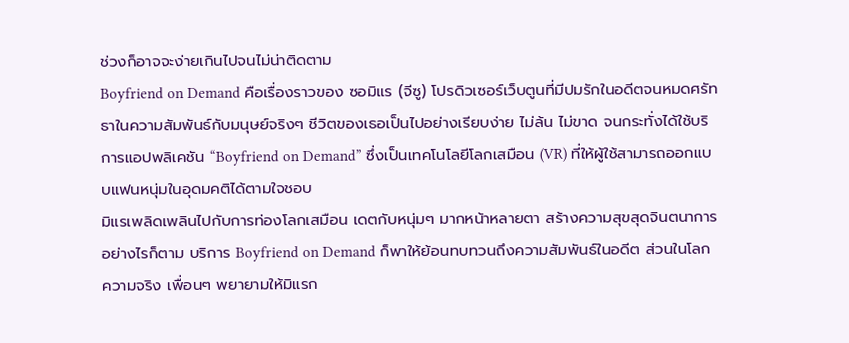ช่วงก็อาจจะง่ายเกินไปจนไม่น่าติดตาม
Boyfriend on Demand คือเรื่องราวของ ซอมิแร (จีซู) โปรดิวเซอร์เว็บตูนที่มีปมรักในอดีตจนหมดศรัทธาในความสัมพันธ์กับมนุษย์จริงๆ ชีวิตของเธอเป็นไปอย่างเรียบง่าย ไม่ล้น ไม่ขาด จนกระทั่งได้ใช้บริการแอปพลิเคชัน “Boyfriend on Demand” ซึ่งเป็นเทคโนโลยีโลกเสมือน (VR) ที่ให้ผู้ใช้สามารถออกแบบแฟนหนุ่มในอุดมคติได้ตามใจชอบ
มิแรเพลิดเพลินไปกับการท่องโลกเสมือน เดตกับหนุ่มๆ มากหน้าหลายตา สร้างความสุขสุดจินตนาการ อย่างไรก็ตาม บริการ Boyfriend on Demand ก็พาให้ย้อนทบทวนถึงความสัมพันธ์ในอดีต ส่วนในโลกความจริง เพื่อนๆ พยายามให้มิแรก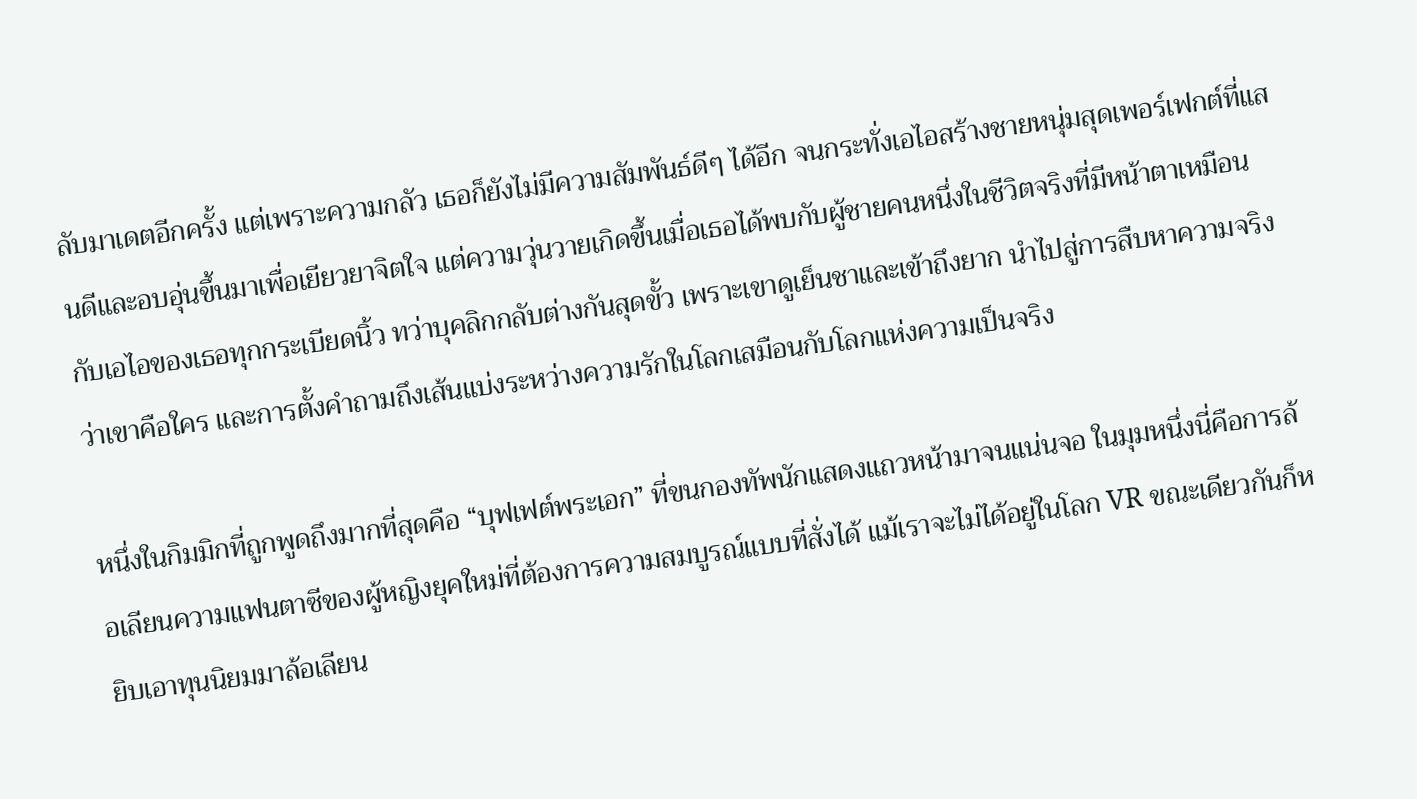ลับมาเดตอีกครั้ง แต่เพราะความกลัว เธอก็ยังไม่มีความสัมพันธ์ดีๆ ได้อีก จนกระทั่งเอไอสร้างชายหนุ่มสุดเพอร์เฟกต์ที่แสนดีและอบอุ่นขึ้นมาเพื่อเยียวยาจิตใจ แต่ความวุ่นวายเกิดขึ้นเมื่อเธอได้พบกับผู้ชายคนหนึ่งในชีวิตจริงที่มีหน้าตาเหมือนกับเอไอของเธอทุกกระเบียดนิ้ว ทว่าบุคลิกกลับต่างกันสุดขั้ว เพราะเขาดูเย็นชาและเข้าถึงยาก นำไปสู่การสืบหาความจริงว่าเขาคือใคร และการตั้งคำถามถึงเส้นแบ่งระหว่างความรักในโลกเสมือนกับโลกแห่งความเป็นจริง

หนึ่งในกิมมิกที่ถูกพูดถึงมากที่สุดคือ “บุฟเฟต์พระเอก” ที่ขนกองทัพนักแสดงแถวหน้ามาจนแน่นจอ ในมุมหนึ่งนี่คือการล้อเลียนความแฟนตาซีของผู้หญิงยุคใหม่ที่ต้องการความสมบูรณ์แบบที่สั่งได้ แม้เราจะไม่ได้อยู่ในโลก VR ขณะเดียวกันก็หยิบเอาทุนนิยมมาล้อเลียน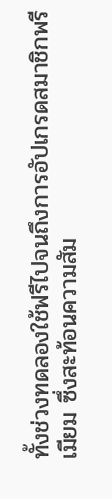ทั้งช่วงทดลองใช้ฟรีไปจนถึงการอัปเกรดสมาชิกพรีเมียม ซึ่งสะท้อนความสัม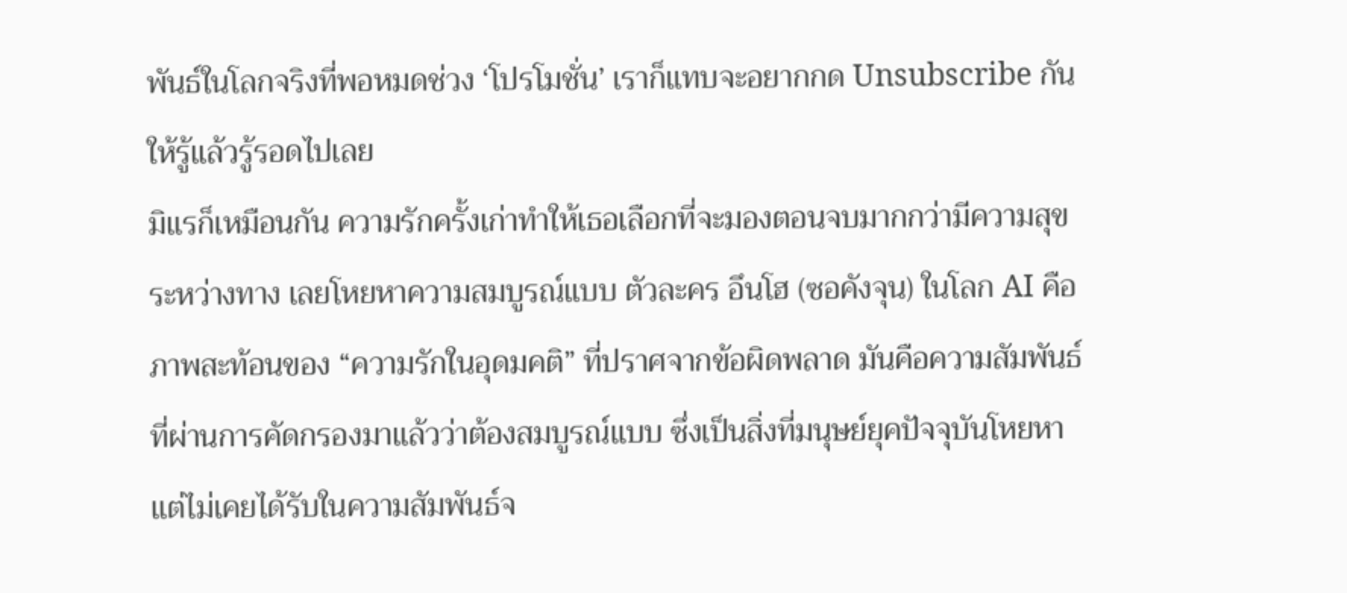พันธ์ในโลกจริงที่พอหมดช่วง ‘โปรโมชั่น’ เราก็แทบจะอยากกด Unsubscribe กันให้รู้แล้วรู้รอดไปเลย
มิแรก็เหมือนกัน ความรักครั้งเก่าทำให้เธอเลือกที่จะมองตอนจบมากกว่ามีความสุขระหว่างทาง เลยโหยหาความสมบูรณ์แบบ ตัวละคร อึนโฮ (ซอคังจุน) ในโลก AI คือภาพสะท้อนของ “ความรักในอุดมคติ” ที่ปราศจากข้อผิดพลาด มันคือความสัมพันธ์ที่ผ่านการคัดกรองมาแล้วว่าต้องสมบูรณ์แบบ ซึ่งเป็นสิ่งที่มนุษย์ยุคปัจจุบันโหยหา แต่ไม่เคยได้รับในความสัมพันธ์จ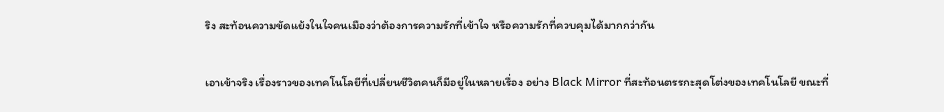ริง สะท้อนความขัดแย้งในใจคนเมืองว่าต้องการความรักที่เข้าใจ หรือความรักที่ควบคุมได้มากกว่ากัน

เอาเข้าจริง เรื่องราวของเทคโนโลยีที่เปลี่ยนชีวิตคนก็มีอยู่ในหลายเรื่อง อย่าง Black Mirror ที่สะท้อนตรรกะสุดโต่งของเทคโนโลยี ขณะที่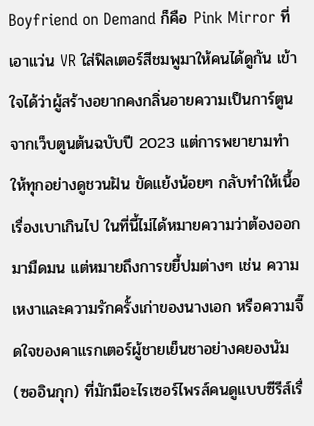Boyfriend on Demand ก็คือ Pink Mirror ที่เอาแว่น VR ใส่ฟิลเตอร์สีชมพูมาให้คนได้ดูกัน เข้าใจได้ว่าผู้สร้างอยากคงกลิ่นอายความเป็นการ์ตูนจากเว็บตูนต้นฉบับปี 2023 แต่การพยายามทำให้ทุกอย่างดูชวนฝัน ขัดแย้งน้อยๆ กลับทำให้เนื้อเรื่องเบาเกินไป ในที่นี้ไม่ได้หมายความว่าต้องออกมามืดมน แต่หมายถึงการขยี้ปมต่างๆ เช่น ความเหงาและความรักครั้งเก่าของนางเอก หรือความจี๊ดใจของคาแรกเตอร์ผู้ชายเย็นชาอย่างคยองนัม (ซออินกุก) ที่มักมีอะไรเซอร์ไพรส์คนดูแบบซีรีส์เรื่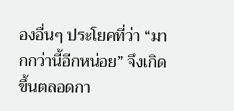องอื่นๆ ประโยคที่ว่า “มากกว่านี้อีกหน่อย” จึงเกิดขึ้นตลอดกา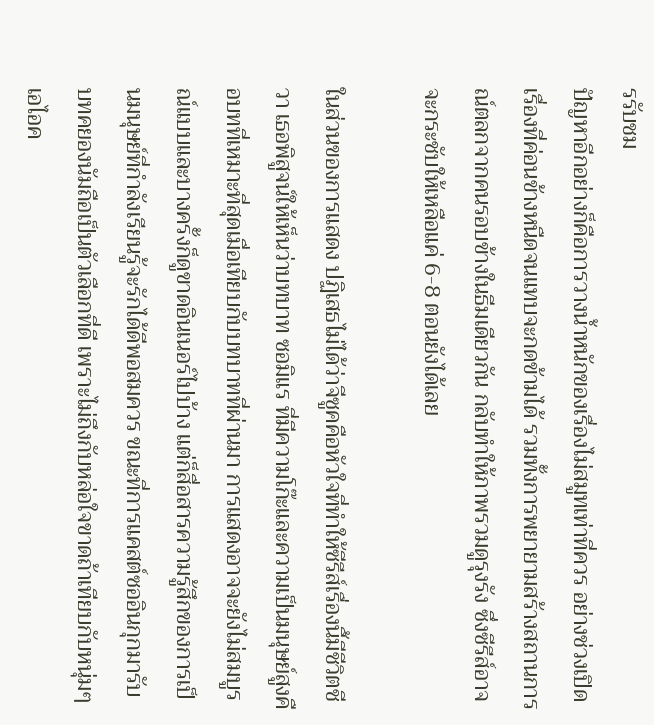รรับชม
ปัญหาอีกอย่างก็คือการวางน้ำหนักของเรื่องไม่สมูทเท่าที่ควร อย่างช่วงเปิดเรื่องที่ค่อนข้างหนืดจนแทบจะกดข้ามได้ รวมทั้งการพยายามสร้างสถานการณ์ตลกจากคนรอบข้างในธีมเดียวกัน กลับทำให้ภาพรวมดูรุงรัง ซึ่งซีรีส์อาจจะกระชับให้เหลือแค่ 6-8 ตอนยังได้เลย

ในส่วนของการแสดง ปฏิเสธไม่ได้ว่าจีซูคคือหัวใจที่ทำให้ซีรีส์เรื่องนี้มีชีวิตชีวา เธอพิสูจน์ให้เห็นว่าบทบาท ซอมิแร ที่มีความโก๊ะและความเป็นมนุษย์สูงคือบทที่เหมาะที่สุดเมื่อเทียบกับบทบาทที่ผ่านมา การแสดงอาจจะยังไม่สมบูรณ์แบบและบางครั้งก็ดูขาดอินเนอร์ไปบ้าง แต่ก็สื่อสารความรู้สึกของการเป็นมนุษย์ที่กำลังเรียนรู้จะรักได้ดีพอสมควร ขณะที่การแคสต์ซออินกุกมารับบทคยองนัมถือเป็นตัวเลือกที่ดี เพราะไม่ถึงกับหล่อใจขาดถ้าเทียบกับหนุ่มๆ เอไอค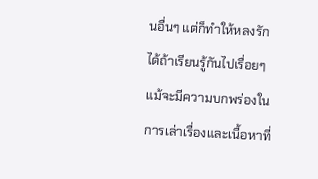นอื่นๆ แต่ก็ทำให้หลงรักได้ถ้าเรียนรู้กันไปเรื่อยๆ
แม้จะมีความบกพร่องในการเล่าเรื่องและเนื้อหาที่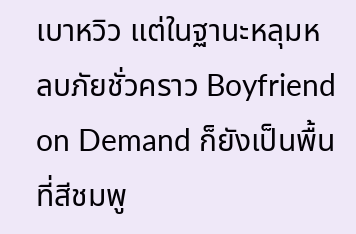เบาหวิว แต่ในฐานะหลุมหลบภัยชั่วคราว Boyfriend on Demand ก็ยังเป็นพื้นที่สีชมพู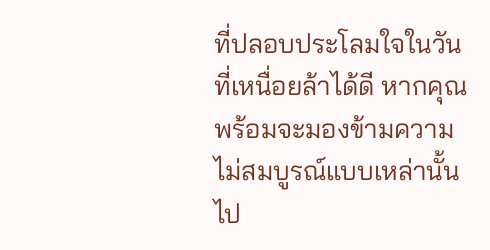ที่ปลอบประโลมใจในวันที่เหนื่อยล้าได้ดี หากคุณพร้อมจะมองข้ามความไม่สมบูรณ์แบบเหล่านั้นไป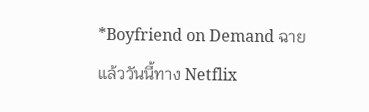*Boyfriend on Demand ฉายแล้ววันนี้ทาง Netflix